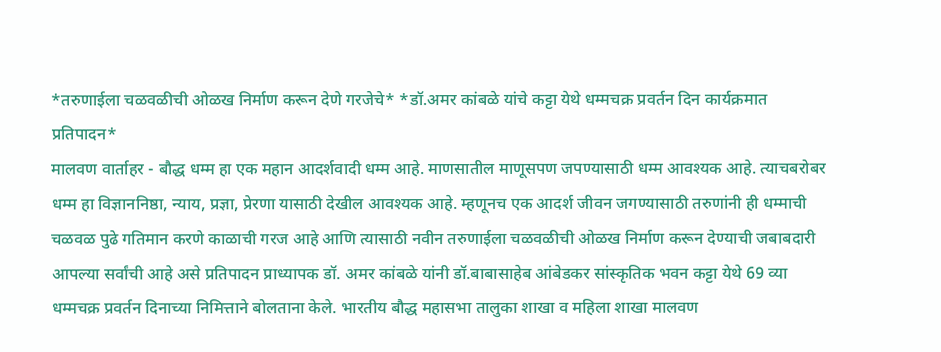*तरुणाईला चळवळीची ओळख निर्माण करून देणे गरजेचे* *डॉ.अमर कांबळे यांचे कट्टा येथे धम्मचक्र प्रवर्तन दिन कार्यक्रमात प्रतिपादन*
मालवण वार्ताहर - बौद्ध धम्म हा एक महान आदर्शवादी धम्म आहे. माणसातील माणूसपण जपण्यासाठी धम्म आवश्यक आहे. त्याचबरोबर धम्म हा विज्ञाननिष्ठा, न्याय, प्रज्ञा, प्रेरणा यासाठी देखील आवश्यक आहे. म्हणूनच एक आदर्श जीवन जगण्यासाठी तरुणांनी ही धम्माची चळवळ पुढे गतिमान करणे काळाची गरज आहे आणि त्यासाठी नवीन तरुणाईला चळवळीची ओळख निर्माण करून देण्याची जबाबदारी आपल्या सर्वांची आहे असे प्रतिपादन प्राध्यापक डॉ. अमर कांबळे यांनी डॉ.बाबासाहेब आंबेडकर सांस्कृतिक भवन कट्टा येथे 69 व्या धम्मचक्र प्रवर्तन दिनाच्या निमित्ताने बोलताना केले. भारतीय बौद्ध महासभा तालुका शाखा व महिला शाखा मालवण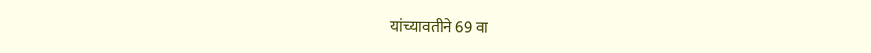यांच्यावतीने 69 वा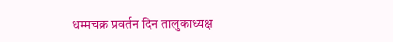धम्मचक्र प्रवर्तन दिन तालुकाध्यक्ष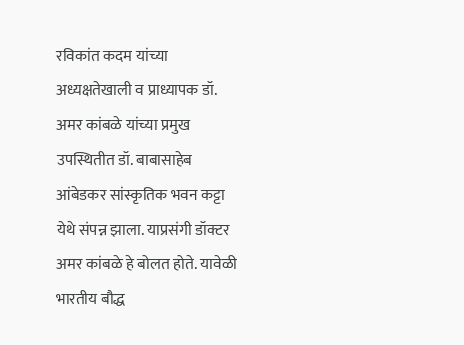रविकांत कदम यांच्या अध्यक्षतेखाली व प्राध्यापक डॉ. अमर कांबळे यांच्या प्रमुख उपस्थितीत डॉ. बाबासाहेब आंबेडकर सांस्कृतिक भवन कट्टा येथे संपन्न झाला. याप्रसंगी डॉक्टर अमर कांबळे हे बोलत होते. यावेळी भारतीय बौद्ध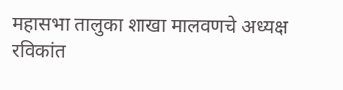महासभा तालुका शाखा मालवणचे अध्यक्ष रविकांत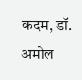कदम, डॉ. अमोल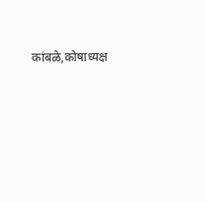कांबळे,कोषाध्यक्ष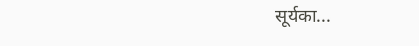सूर्यका...